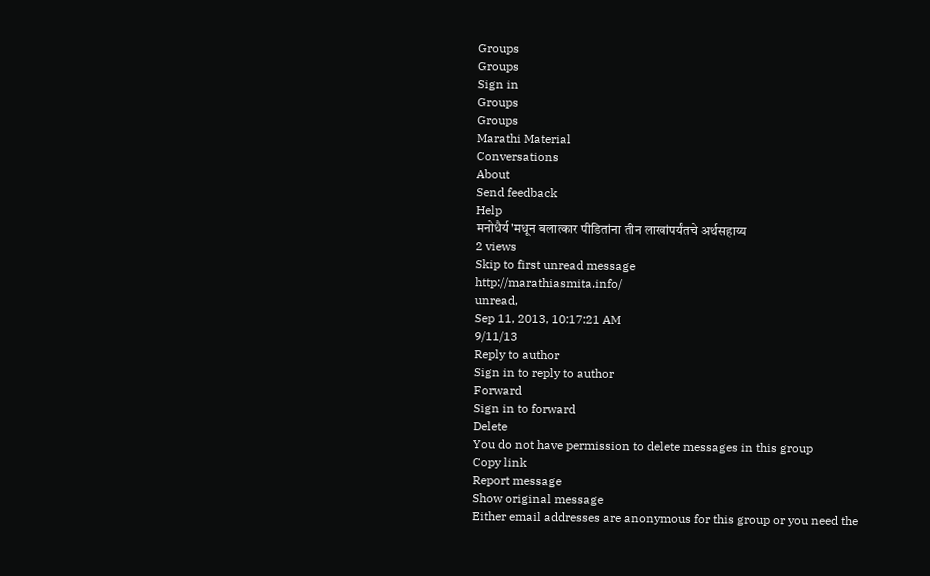Groups
Groups
Sign in
Groups
Groups
Marathi Material
Conversations
About
Send feedback
Help
मनोधैर्य'मधून बलात्कार पीडितांना तीन लाखांपर्यंतचे अर्थसहाय्य
2 views
Skip to first unread message
http://marathiasmita.info/
unread,
Sep 11, 2013, 10:17:21 AM
9/11/13
Reply to author
Sign in to reply to author
Forward
Sign in to forward
Delete
You do not have permission to delete messages in this group
Copy link
Report message
Show original message
Either email addresses are anonymous for this group or you need the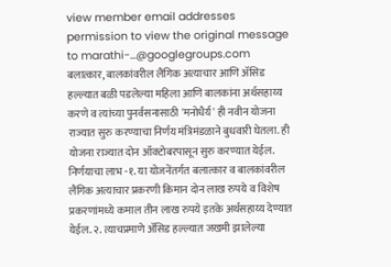view member email addresses permission to view the original message
to marathi-...@googlegroups.com
बलात्कार, बालकांवरील लैंगिक अत्याचार आणि ॲसिड हल्ल्यात बळी पडलेल्या महिला आणि बालकांना अर्थसहाय्य करणे व त्यांच्या पुनर्वसनासाठी 'मनोधैर्य' ही नवीन योजना राज्यात सुरु करण्याचा निर्णय मंत्रिमंडळाने बुधवारी घेतला. ही योजना राज्यात दोन ऑक्टोबरपासून सुरु करण्यात येईल. निर्णयाचा लाभ -१. या योजनेंतर्गत बलात्कार व बालकांवरील लैंगिक अत्याचार प्रकरणी किमान दोन लाख रुपये व विशेष प्रकरणांमध्ये कमाल तीन लाख रुपये इतके अर्थसहाय्य देण्यात येईल. २. त्याचप्रमाणे ॲसिड हल्ल्यात जखमी झालेल्या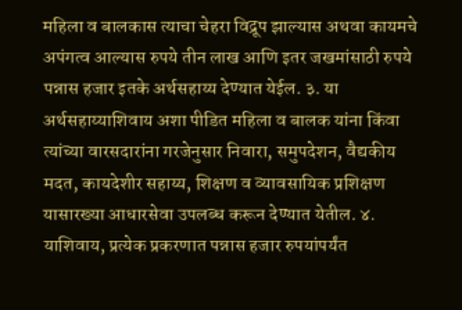महिला व बालकास त्याचा चेहरा विद्रूप झाल्यास अथवा कायमचे अपंगत्व आल्यास रुपये तीन लाख आणि इतर जखमांसाठी रुपये पन्नास हजार इतके अर्थसहाय्य देण्यात येईल. ३. या अर्थसहाय्याशिवाय अशा पीडित महिला व बालक यांना किंवा त्यांच्या वारसदारांना गरजेनुसार निवारा, समुपदेशन, वैद्यकीय मदत, कायदेशीर सहाय्य, शिक्षण व व्यावसायिक प्रशिक्षण यासारख्या आधारसेवा उपलब्ध करून देण्यात येतील. ४. याशिवाय, प्रत्येक प्रकरणात पन्नास हजार रुपयांपर्यंत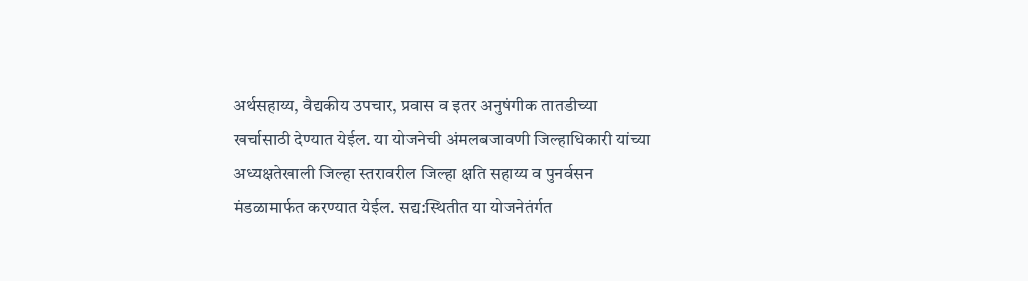अर्थसहाय्य, वैद्यकीय उपचार, प्रवास व इतर अनुषंगीक तातडीच्या खर्चासाठी देण्यात येईल. या योजनेची अंमलबजावणी जिल्हाधिकारी यांच्या अध्यक्षतेखाली जिल्हा स्तरावरील जिल्हा क्षति सहाय्य व पुनर्वसन मंडळामार्फत करण्यात येईल. सद्य:स्थितीत या योजनेतंर्गत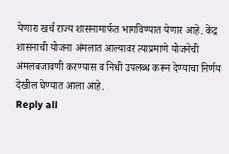येणारा खर्च राज्य शासनामार्फत भागविण्यात येणार आहे. केंद्र शासनाची योजना अंमलात आल्यावर त्याप्रमाणे योजनेची अंमलबजावणी करण्यास व निधी उपलब्ध करून देण्याचा निर्णय देखील घेण्यात आला आहे.
Reply all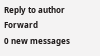Reply to author
Forward
0 new messages